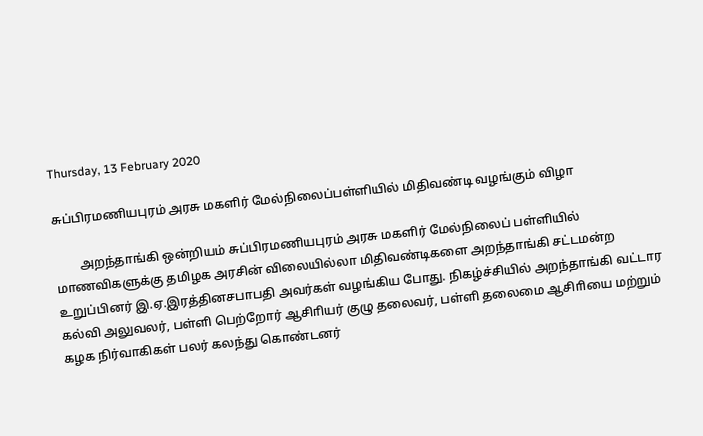Thursday, 13 February 2020

சுப்பிரமணியபுரம் அரசு மகளிர் மேல்நிலைப்பள்ளியில் மிதிவண்டி வழங்கும் விழா

        அறந்தாங்கி ஒன்றியம் சுப்பிரமணியபுரம் அரசு மகளிர் மேல்நிலைப் பள்ளியில் மாணவிகளுக்கு தமிழக அரசின் விலையில்லா மிதிவண்டிகளை அறந்தாங்கி சட்டமன்ற உறுப்பினர் இ.ஏ.இரத்தினசபாபதி அவர்கள் வழங்கிய போது. நிகழ்ச்சியில் அறந்தாங்கி வட்டார கல்வி அலுவலர், பள்ளி பெற்றோர் ஆசிாியர் குழு தலைவர், பள்ளி தலைமை ஆசிாியை மற்றும் கழக நிர்வாகிகள் பலர் கலந்து கொண்டனர்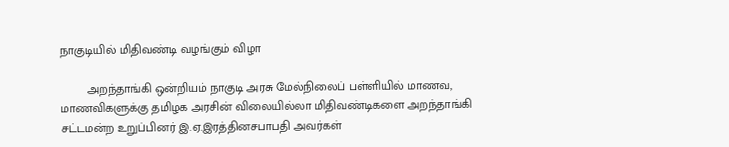நாகுடியில் மிதிவண்டி வழங்கும் விழா

        அறந்தாங்கி ஒன்றியம் நாகுடி அரசு மேல்நிலைப் பள்ளியில் மாணவ, மாணவிகளுக்கு தமிழக அரசின் விலையில்லா மிதிவண்டிகளை அறந்தாங்கி சட்டமன்ற உறுப்பினர் இ.ஏ.இரத்தினசபாபதி அவர்கள்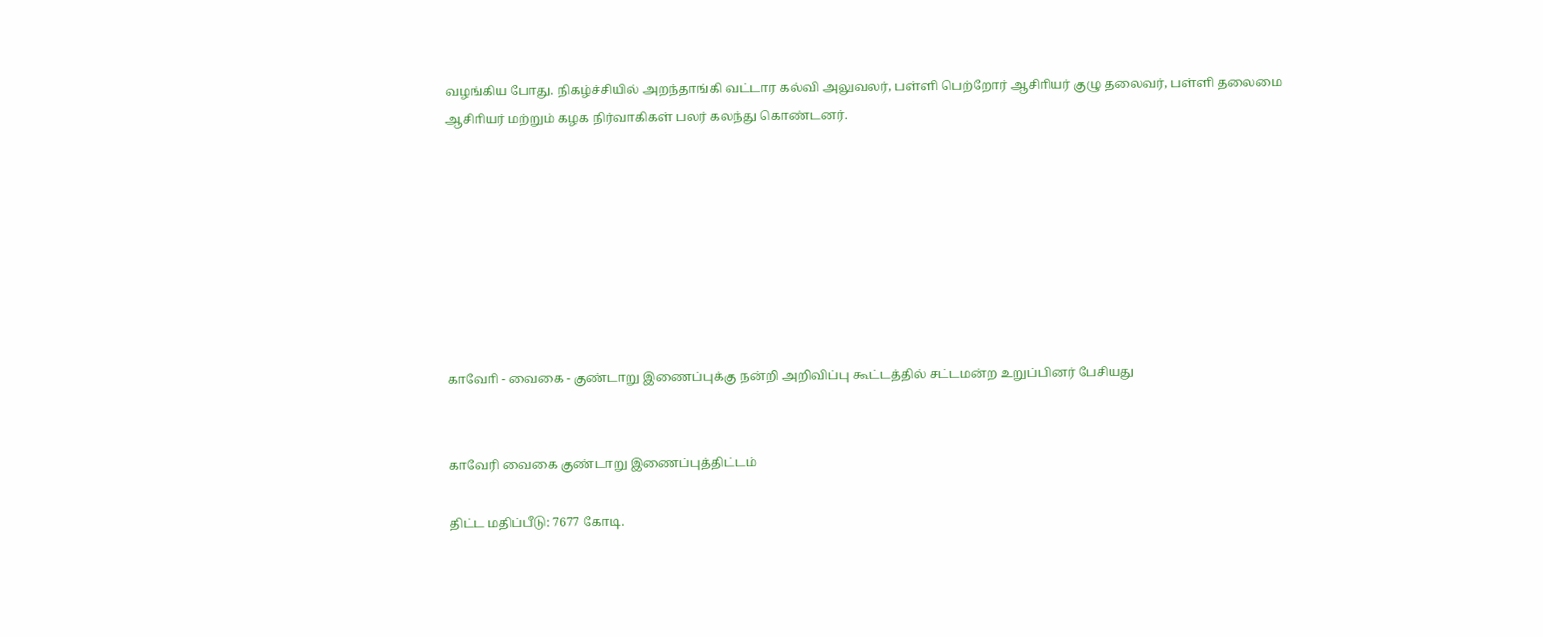வழங்கிய போது. நிகழ்ச்சியில் அறந்தாங்கி வட்டார கல்வி அலுவலர், பள்ளி பெற்றோர் ஆசிாியர் குழு தலைவர், பள்ளி தலைமை ஆசிாியர் மற்றும் கழக நிர்வாகிகள் பலர் கலந்து கொண்டனர்.








காவோி - வைகை - குண்டாறு இணைப்புக்கு நன்றி அறிவிப்பு கூட்டத்தில் சட்டமன்ற உறுப்பினர் பேசியது


காவேரி வைகை குண்டாறு இணைப்புத்திட்டம்

திட்ட மதிப்பீடு: 7677 கோடி.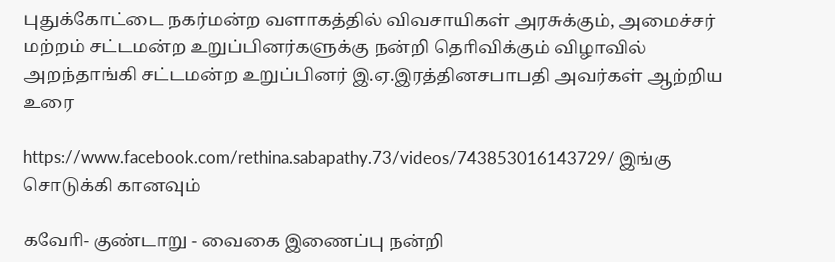புதுக்கோட்டை நகர்மன்ற வளாகத்தில் விவசாயிகள் அரசுக்கும், அமைச்சர் மற்றம் சட்டமன்ற உறுப்பினர்களுக்கு நன்றி தொிவிக்கும் விழாவில் அறந்தாங்கி சட்டமன்ற உறுப்பினர் இ.ஏ.இரத்தினசபாபதி அவர்கள் ஆற்றிய உரை

https://www.facebook.com/rethina.sabapathy.73/videos/743853016143729/ இங்கு சொடுக்கி கானவும்

கவோி- குண்டாறு - வைகை இணைப்பு நன்றி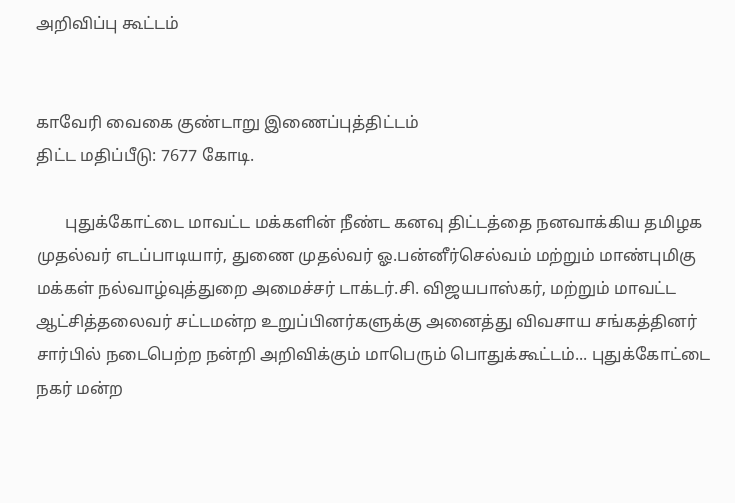அறிவிப்பு கூட்டம்


காவேரி வைகை குண்டாறு இணைப்புத்திட்டம்
திட்ட மதிப்பீடு: 7677 கோடி.

       புதுக்கோட்டை மாவட்ட மக்களின் நீண்ட கனவு திட்டத்தை நனவாக்கிய தமிழக முதல்வர் எடப்பாடியார், துணை முதல்வர் ஓ.பன்னீர்செல்வம் மற்றும் மாண்புமிகு மக்கள் நல்வாழ்வுத்துறை அமைச்சர் டாக்டர்.சி. விஜயபாஸ்கர், மற்றும் மாவட்ட ஆட்சித்தலைவர் சட்டமன்ற உறுப்பினர்களுக்கு அனைத்து விவசாய சங்கத்தினர் சார்பில் நடைபெற்ற நன்றி அறிவிக்கும் மாபெரும் பொதுக்கூட்டம்... புதுக்கோட்டை நகர் மன்ற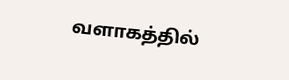வளாகத்தில்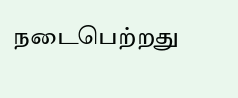நடைபெற்றது